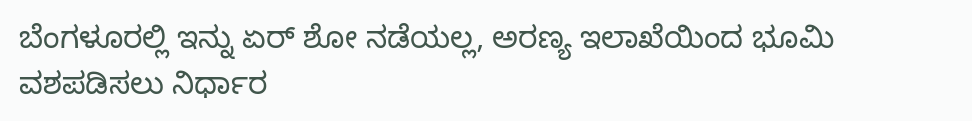ಬೆಂಗಳೂರಲ್ಲಿ ಇನ್ನು ಏರ್ ಶೋ ನಡೆಯಲ್ಲ, ಅರಣ್ಯ ಇಲಾಖೆಯಿಂದ ಭೂಮಿ ವಶಪಡಿಸಲು ನಿರ್ಧಾರ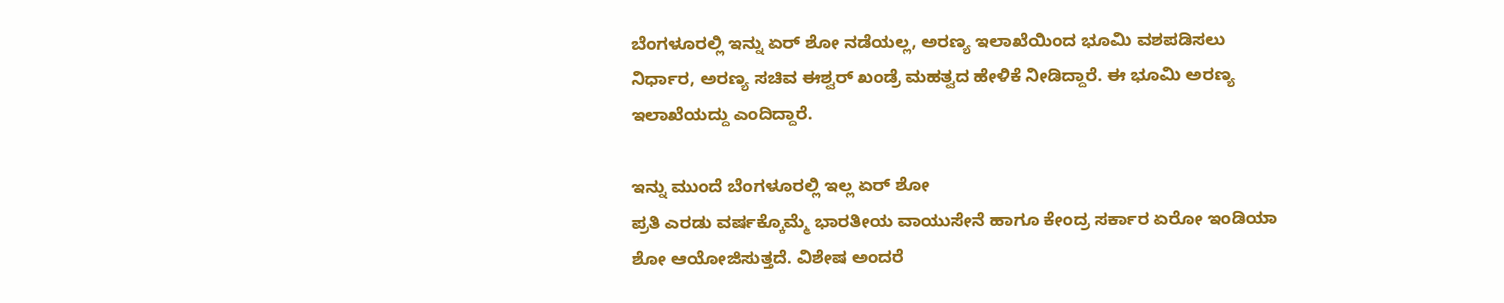ಬೆಂಗಳೂರಲ್ಲಿ ಇನ್ನು ಏರ್ ಶೋ ನಡೆಯಲ್ಲ, ಅರಣ್ಯ ಇಲಾಖೆಯಿಂದ ಭೂಮಿ ವಶಪಡಿಸಲು ನಿರ್ಧಾರ, ಅರಣ್ಯ ಸಚಿವ ಈಶ್ವರ್ ಖಂಡ್ರೆ ಮಹತ್ವದ ಹೇಳಿಕೆ ನೀಡಿದ್ದಾರೆ. ಈ ಭೂಮಿ ಅರಣ್ಯ ಇಲಾಖೆಯದ್ದು ಎಂದಿದ್ದಾರೆ.

ಇನ್ನು ಮುಂದೆ ಬೆಂಗಳೂರಲ್ಲಿ ಇಲ್ಲ ಏರ್ ಶೋ
ಪ್ರತಿ ಎರಡು ವರ್ಷಕ್ಕೊಮ್ಮೆ ಭಾರತೀಯ ವಾಯುಸೇನೆ ಹಾಗೂ ಕೇಂದ್ರ ಸರ್ಕಾರ ಏರೋ ಇಂಡಿಯಾ ಶೋ ಆಯೋಜಿಸುತ್ತದೆ. ವಿಶೇಷ ಅಂದರೆ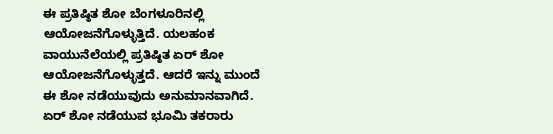ಈ ಪ್ರತಿಷ್ಠಿತ ಶೋ ಬೆಂಗಳೂರಿನಲ್ಲಿ ಆಯೋಜನೆಗೊಳ್ಳುತ್ತಿದೆ. ಯಲಹಂಕ ವಾಯುನೆಲೆಯಲ್ಲಿ ಪ್ರತಿಷ್ಠಿತ ಏರ್ ಶೋ ಆಯೋಜನೆಗೊಳ್ಳುತ್ತದೆ. ಆದರೆ ಇನ್ನು ಮುಂದೆ ಈ ಶೋ ನಡೆಯುವುದು ಅನುಮಾನವಾಗಿದೆ.
ಏರ್ ಶೋ ನಡೆಯುವ ಭೂಮಿ ತಕರಾರು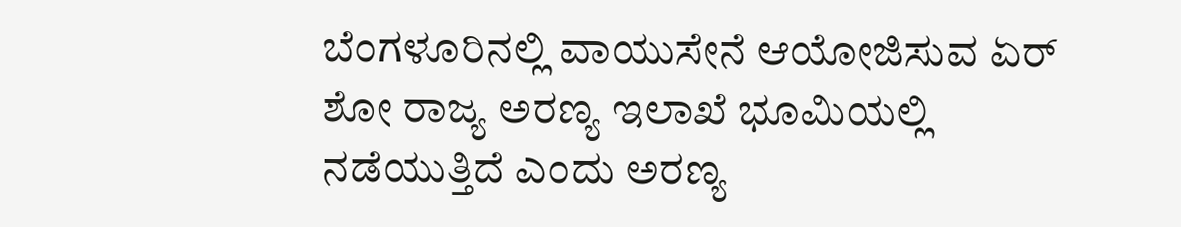ಬೆಂಗಳೂರಿನಲ್ಲಿ ವಾಯುಸೇನೆ ಆಯೋಜಿಸುವ ಏರ್ ಶೋ ರಾಜ್ಯ ಅರಣ್ಯ ಇಲಾಖೆ ಭೂಮಿಯಲ್ಲಿ ನಡೆಯುತ್ತಿದೆ ಎಂದು ಅರಣ್ಯ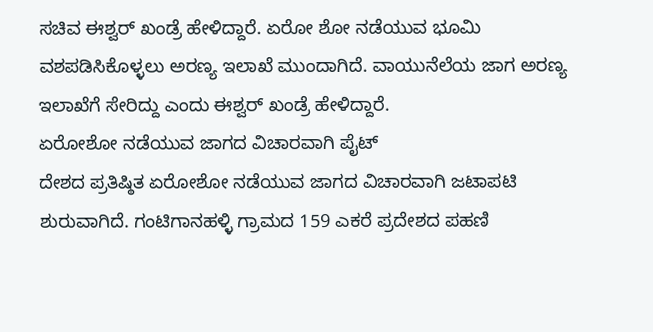ಸಚಿವ ಈಶ್ವರ್ ಖಂಡ್ರೆ ಹೇಳಿದ್ದಾರೆ. ಏರೋ ಶೋ ನಡೆಯುವ ಭೂಮಿ ವಶಪಡಿಸಿಕೊಳ್ಳಲು ಅರಣ್ಯ ಇಲಾಖೆ ಮುಂದಾಗಿದೆ. ವಾಯುನೆಲೆಯ ಜಾಗ ಅರಣ್ಯ ಇಲಾಖೆಗೆ ಸೇರಿದ್ದು ಎಂದು ಈಶ್ವರ್ ಖಂಡ್ರೆ ಹೇಳಿದ್ದಾರೆ.
ಏರೋಶೋ ನಡೆಯುವ ಜಾಗದ ವಿಚಾರವಾಗಿ ಪೈಟ್
ದೇಶದ ಪ್ರತಿಷ್ಠಿತ ಏರೋಶೋ ನಡೆಯುವ ಜಾಗದ ವಿಚಾರವಾಗಿ ಜಟಾಪಟಿ ಶುರುವಾಗಿದೆ. ಗಂಟಿಗಾನಹಳ್ಳಿ ಗ್ರಾಮದ 159 ಎಕರೆ ಪ್ರದೇಶದ ಪಹಣಿ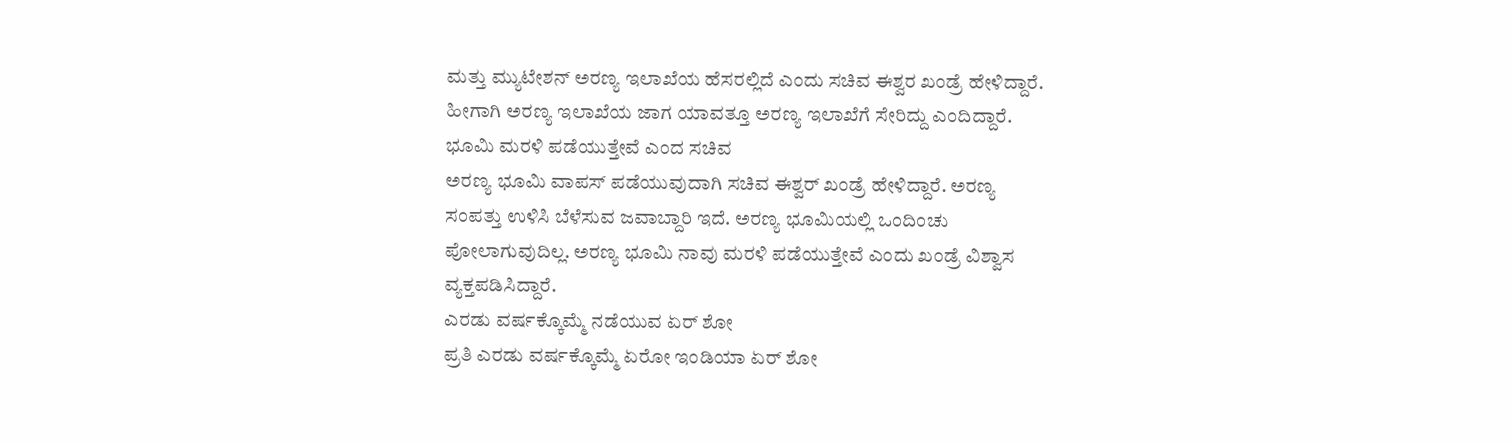ಮತ್ತು ಮ್ಯುಟೇಶನ್ ಅರಣ್ಯ ಇಲಾಖೆಯ ಹೆಸರಲ್ಲಿದೆ ಎಂದು ಸಚಿವ ಈಶ್ವರ ಖಂಡ್ರೆ ಹೇಳಿದ್ದಾರೆ. ಹೀಗಾಗಿ ಅರಣ್ಯ ಇಲಾಖೆಯ ಜಾಗ ಯಾವತ್ತೂ ಅರಣ್ಯ ಇಲಾಖೆಗೆ ಸೇರಿದ್ದು ಎಂದಿದ್ದಾರೆ.
ಭೂಮಿ ಮರಳಿ ಪಡೆಯುತ್ತೇವೆ ಎಂದ ಸಚಿವ
ಅರಣ್ಯ ಭೂಮಿ ವಾಪಸ್ ಪಡೆಯುವುದಾಗಿ ಸಚಿವ ಈಶ್ವರ್ ಖಂಡ್ರೆ ಹೇಳಿದ್ದಾರೆ. ಅರಣ್ಯ ಸಂಪತ್ತು ಉಳಿಸಿ ಬೆಳೆಸುವ ಜವಾಬ್ದಾರಿ ಇದೆ. ಅರಣ್ಯ ಭೂಮಿಯಲ್ಲಿ ಒಂದಿಂಚು ಪೋಲಾಗುವುದಿಲ್ಲ. ಅರಣ್ಯ ಭೂಮಿ ನಾವು ಮರಳಿ ಪಡೆಯುತ್ತೇವೆ ಎಂದು ಖಂಡ್ರೆ ವಿಶ್ವಾಸ ವ್ಯಕ್ತಪಡಿಸಿದ್ದಾರೆ.
ಎರಡು ವರ್ಷಕ್ಕೊಮ್ಮೆ ನಡೆಯುವ ಏರ್ ಶೋ
ಪ್ರತಿ ಎರಡು ವರ್ಷಕ್ಕೊಮ್ಮೆ ಏರೋ ಇಂಡಿಯಾ ಏರ್ ಶೋ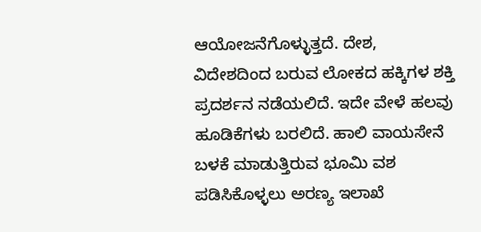ಆಯೋಜನೆಗೊಳ್ಳುತ್ತದೆ. ದೇಶ, ವಿದೇಶದಿಂದ ಬರುವ ಲೋಕದ ಹಕ್ಕಿಗಳ ಶಕ್ತಿ ಪ್ರದರ್ಶನ ನಡೆಯಲಿದೆ. ಇದೇ ವೇಳೆ ಹಲವು ಹೂಡಿಕೆಗಳು ಬರಲಿದೆ. ಹಾಲಿ ವಾಯಸೇನೆ ಬಳಕೆ ಮಾಡುತ್ತಿರುವ ಭೂಮಿ ವಶ ಪಡಿಸಿಕೊಳ್ಳಲು ಅರಣ್ಯ ಇಲಾಖೆ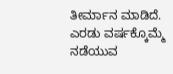ತೀರ್ಮಾನ ಮಾಡಿದೆ.
ಎರಡು ವರ್ಷಕ್ಕೊಮ್ಮೆ ನಡೆಯುವ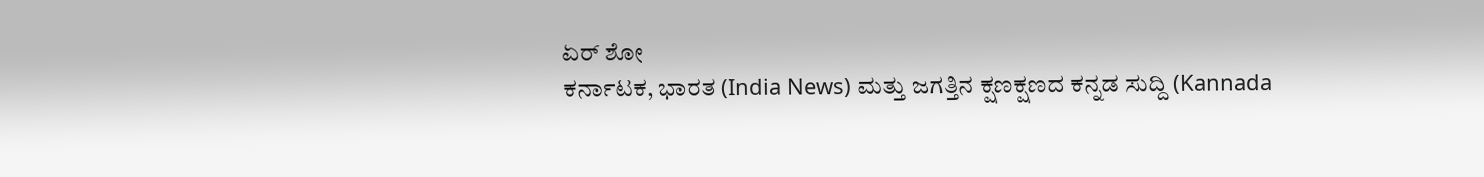ಏರ್ ಶೋ
ಕರ್ನಾಟಕ, ಭಾರತ (India News) ಮತ್ತು ಜಗತ್ತಿನ ಕ್ಷಣಕ್ಷಣದ ಕನ್ನಡ ಸುದ್ದಿ (Kannada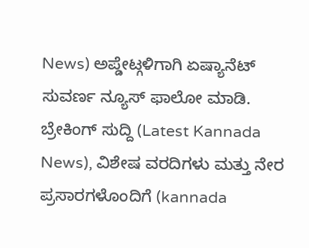News) ಅಪ್ಡೇಟ್ಗಳಿಗಾಗಿ ಏಷ್ಯಾನೆಟ್ ಸುವರ್ಣ ನ್ಯೂಸ್ ಫಾಲೋ ಮಾಡಿ. ಬ್ರೇಕಿಂಗ್ ಸುದ್ದಿ (Latest Kannada News), ವಿಶೇಷ ವರದಿಗಳು ಮತ್ತು ನೇರ ಪ್ರಸಾರಗಳೊಂದಿಗೆ (kannada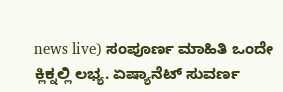news live) ಸಂಪೂರ್ಣ ಮಾಹಿತಿ ಒಂದೇ ಕ್ಲಿಕ್ನಲ್ಲಿ ಲಭ್ಯ. ಏಷ್ಯಾನೆಟ್ ಸುವರ್ಣ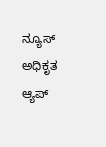ನ್ಯೂಸ್ ಅಧಿಕೃತ ಆ್ಯಪ್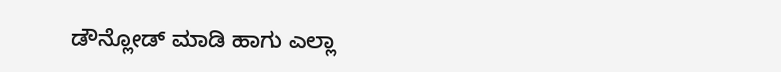ಡೌನ್ಲೋಡ್ ಮಾಡಿ ಹಾಗು ಎಲ್ಲಾ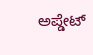ಅಪ್ಡೇಟ್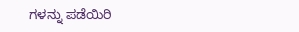ಗಳನ್ನು ಪಡೆಯಿರಿ